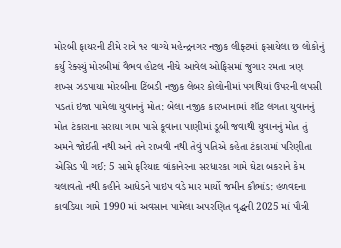મોરબી ફાયરની ટીમે રાત્રે ૧૨ વાગ્યે મહેન્દ્રનગર નજીક લીફ્ટમાં ફસાયેલા છ લોકોનું કર્યુ રેક્સ્યું મોરબીમાં વૈભવ હોટલ નીચે આવેલ ઓફિસમાં જુગાર રમતા ત્રણ શખ્સ ઝડપાયા મોરબીના ટિંબડી નજીક લેબર કોલોનીમાં પગથિયાં ઉપરની લપસી પડતાં ઇજા પામેલા યુવાનનું મોત: બેલા નજીક કારખાનામાં શૉટ લગતા યુવાનનું મોત ટંકારાના સરાયા ગામ પાસે કૂવાના પાણીમાં ડૂબી જવાથી યુવાનનું મોત તું અમને જોઈતી નથી અને તને રાખવી નથી તેવું પતિએ કહેતા ટંકારામાં પરિણીતા એસિડ પી ગઈ: 5 સામે ફરિયાદ વાંકાનેરના સરધારકા ગામે ઘેટા બકરાને કેમ ચલાવતો નથી કહીને આધેડને પાઇપ વડે માર માર્યો જમીન કૌભાંડ: હળવદના કાવડિયા ગામે 1990 માં અવસાન પામેલા અપરણિત વૃદ્ધની 2025 માં પૌત્રી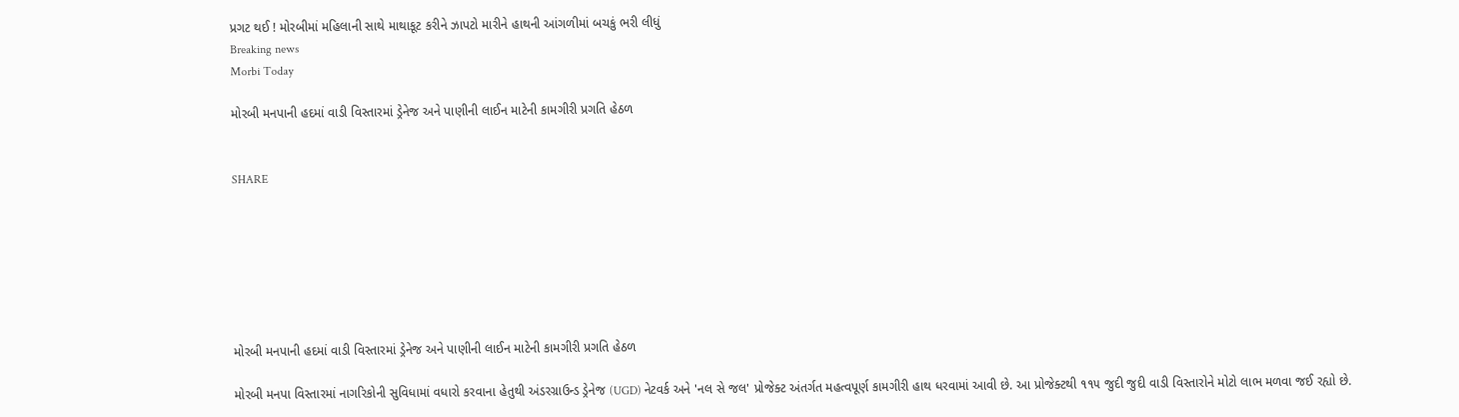પ્રગટ થઈ ! મોરબીમાં મહિલાની સાથે માથાકૂટ કરીને ઝાપટો મારીને હાથની આંગળીમાં બચકું ભરી લીધું
Breaking news
Morbi Today

મોરબી મનપાની હદમાં વાડી વિસ્તારમાં ડ્રેનેજ અને પાણીની લાઈન માટેની કામગીરી પ્રગતિ હેઠળ


SHARE







મોરબી મનપાની હદમાં વાડી વિસ્તારમાં ડ્રેનેજ અને પાણીની લાઈન માટેની કામગીરી પ્રગતિ હેઠળ

મોરબી મનપા વિસ્તારમાં નાગરિકોની સુવિધામાં વધારો કરવાના હેતુથી અંડરગ્રાઉન્ડ ડ્રેનેજ (UGD) નેટવર્ક અને 'નલ સે જલ' પ્રોજેક્ટ અંતર્ગત મહત્વપૂર્ણ કામગીરી હાથ ધરવામાં આવી છે. આ પ્રોજેક્ટથી ૧૧૫ જુદી જુદી વાડી વિસ્તારોને મોટો લાભ મળવા જઈ રહ્યો છે.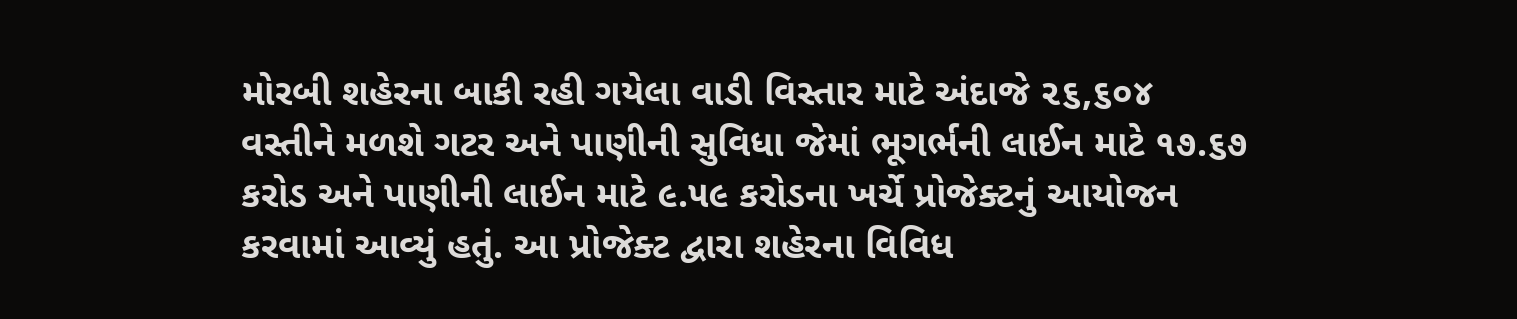મોરબી શહેરના બાકી રહી ગયેલા વાડી વિસ્તાર માટે અંદાજે ૨૬,૬૦૪ વસ્તીને મળશે ગટર અને પાણીની સુવિધા જેમાં ભૂગર્ભની લાઈન માટે ૧૭.૬૭ કરોડ અને પાણીની લાઈન માટે ૯.૫૯ કરોડના ખર્ચે પ્રોજેક્ટનું આયોજન કરવામાં આવ્યું હતું. આ પ્રોજેક્ટ દ્વારા શહેરના વિવિધ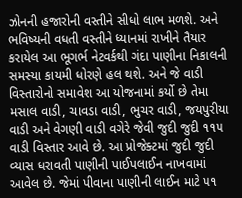ઝોનની હજારોની વસ્તીને સીધો લાભ મળશે. અને ભવિષ્યની વધતી વસ્તીને ધ્યાનમાં રાખીને તૈયાર કરાયેલ આ ભૂગર્ભ નેટવર્કથી ગંદા પાણીના નિકાલની સમસ્યા કાયમી ધોરણે હલ થશે. અને જે વાડી વિસ્તારોનો સમાવેશ આ યોજનામાં કર્યો છે તેમા મસાલ વાડી, ચાવડા વાડી, ભુચર વાડી, જયપુરીયા વાડી અને વેગણી વાડી વગેરે જેવી જુદી જુદી ૧૧૫ વાડી વિસ્તાર આવે છે. આ પ્રોજેક્ટમાં જુદી જુદી વ્યાસ ધરાવતી પાણીની પાઈપલાઈન નાખવામાં આવેલ છે. જેમાં પીવાના પાણીની લાઈન માટે ૫૧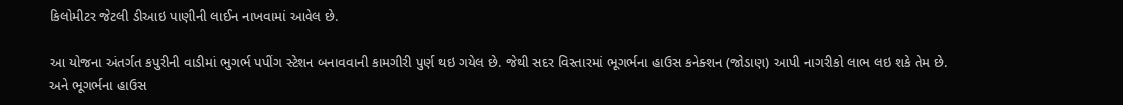કિલોમીટર જેટલી ડીઆઇ પાણીની લાઈન નાખવામાં આવેલ છે.

આ યોજના અંતર્ગત કપુરીની વાડીમાં ભુગર્ભ પપીંગ સ્ટેશન બનાવવાની કામગીરી પુર્ણ થઇ ગયેલ છે. જેથી સદર વિસ્તારમાં ભૂગર્ભના હાઉસ કનેક્શન (જોડાણ) આપી નાગરીકો લાભ લઇ શકે તેમ છે. અને ભૂગર્ભના હાઉસ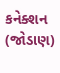કનેક્શન (જોડાણ)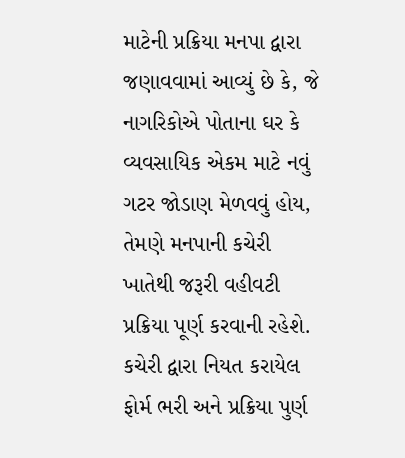માટેની પ્રક્રિયા મનપા દ્વારા જણાવવામાં આવ્યું છે કે, જે નાગરિકોએ પોતાના ઘર કે વ્યવસાયિક એકમ માટે નવું ગટર જોડાણ મેળવવું હોય, તેમણે મનપાની કચેરી ખાતેથી જરૂરી વહીવટી પ્રક્રિયા પૂર્ણ કરવાની રહેશે. કચેરી દ્વારા નિયત કરાયેલ ફોર્મ ભરી અને પ્રક્રિયા પુર્ણ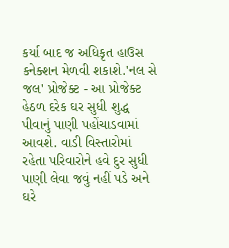કર્યા બાદ જ અધિકૃત હાઉસ કનેક્શન મેળવી શકાશે.'નલ સે જલ' પ્રોજેક્ટ - આ પ્રોજેક્ટ હેઠળ દરેક ઘર સુધી શુદ્ધ પીવાનું પાણી પહોંચાડવામાં આવશે. વાડી વિસ્તારોમાં રહેતા પરિવારોને હવે દુર સુધી પાણી લેવા જવું નહીં પડે અને ઘરે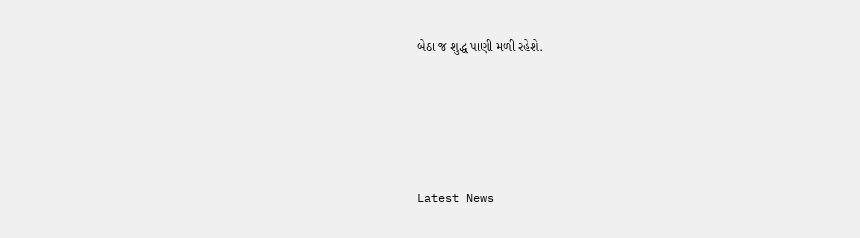બેઠા જ શુદ્ધ પાણી મળી રહેશે.






Latest News